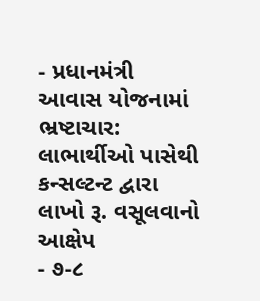- પ્રધાનમંત્રી આવાસ યોજનામાં ભ્રષ્ટાચાર: લાભાર્થીઓ પાસેથી કન્સલ્ટન્ટ દ્વારા લાખો રૂ. વસૂલવાનો આક્ષેપ
- ૭-૮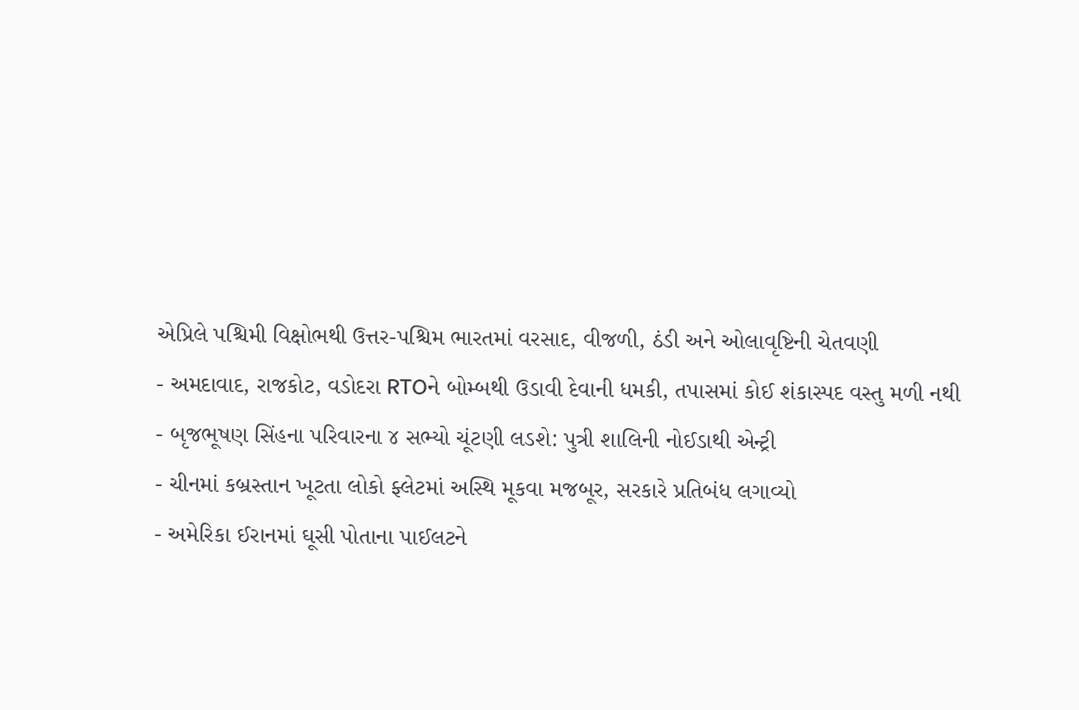એપ્રિલે પશ્ચિમી વિક્ષોભથી ઉત્તર-પશ્ચિમ ભારતમાં વરસાદ, વીજળી, ઠંડી અને ઓલાવૃષ્ટિની ચેતવણી
- અમદાવાદ, રાજકોટ, વડોદરા RTOને બોમ્બથી ઉડાવી દેવાની ધમકી, તપાસમાં કોઈ શંકાસ્પદ વસ્તુ મળી નથી
- બૃજભૂષણ સિંહના પરિવારના ૪ સભ્યો ચૂંટણી લડશે: પુત્રી શાલિની નોઈડાથી એન્ટ્રી
- ચીનમાં કબ્રસ્તાન ખૂટતા લોકો ફ્લેટમાં અસ્થિ મૂકવા મજબૂર, સરકારે પ્રતિબંધ લગાવ્યો
- અમેરિકા ઈરાનમાં ઘૂસી પોતાના પાઈલટને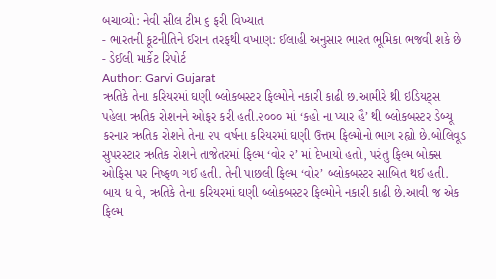બચાવ્યો: નેવી સીલ ટીમ ૬ ફરી વિખ્યાત
- ભારતની કૂટનીતિને ઈરાન તરફથી વખાણ: ઈલાહી અનુસાર ભારત ભૂમિકા ભજવી શકે છે
- ડેઈલી માર્કેટ રિપોર્ટ
Author: Garvi Gujarat
ઋતિકે તેના કરિયરમાં ઘણી બ્લોકબસ્ટર ફિલ્મોને નકારી કાઢી છ.આમીરે થ્રી ઇડિયટ્સ પહેલા ઋતિક રોશનને ઓફર કરી હતી.૨૦૦૦ માં ‘કહો ના પ્યાર હૈ’ થી બ્લોકબસ્ટર ડેબ્યૂ કરનાર ઋતિક રોશને તેના ૨૫ વર્ષના કરિયરમાં ઘણી ઉત્તમ ફિલ્મોનો ભાગ રહ્યો છે.બોલિવૂડ સુપરસ્ટાર ઋતિક રોશને તાજેતરમાં ફિલ્મ ‘વોર ૨’ માં દેખાયો હતો, પરંતુ ફિલ્મ બોક્સ ઓફિસ પર નિષ્ફળ ગઈ હતી. તેની પાછલી ફિલ્મ ‘વોર’ બ્લોકબસ્ટર સાબિત થઈ હતી. બાય ધ વે, ઋતિકે તેના કરિયરમાં ઘણી બ્લોકબસ્ટર ફિલ્મોને નકારી કાઢી છે.આવી જ એક ફિલ્મ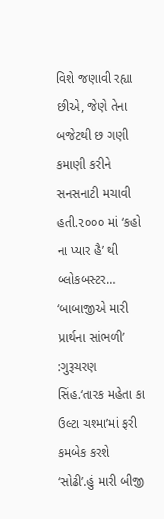વિશે જણાવી રહ્યા છીએ, જેણે તેના બજેટથી છ ગણી કમાણી કરીને સનસનાટી મચાવી હતી.૨૦૦૦ માં ‘કહો ના પ્યાર હૈ’ થી બ્લોકબસ્ટર…
‘બાબાજીએ મારી પ્રાર્થના સાંભળી’ :ગુરૂચરણ સિંહ.‘તારક મહેતા કા ઉલ્ટા ચશ્મા’માં ફરી કમબેક કરશે ‘સોઢી’.હું મારી બીજી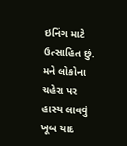ઇનિંગ માટે ઉત્સાહિત છું. મને લોકોના ચહેરા પર હાસ્ય લાવવું ખૂબ યાદ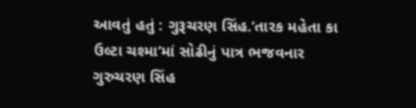આવતું હતું : ગુરૂચરણ સિંહ.‘તારક મહેતા કા ઉલ્ટા ચશ્મા’માં સોઢીનું પાત્ર ભજવનાર ગુરુચરણ સિંહ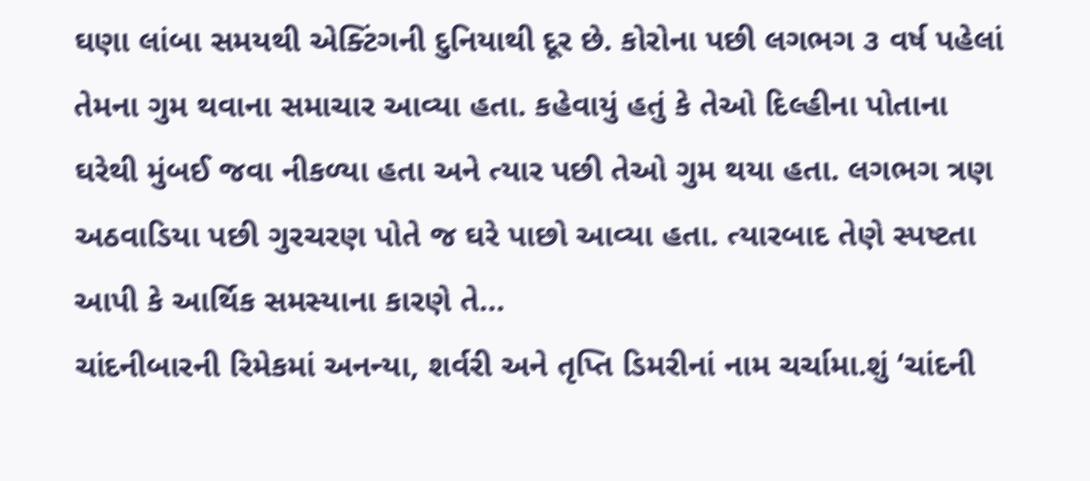ઘણા લાંબા સમયથી એક્ટિંગની દુનિયાથી દૂર છે. કોરોના પછી લગભગ ૩ વર્ષ પહેલાં તેમના ગુમ થવાના સમાચાર આવ્યા હતા. કહેવાયું હતું કે તેઓ દિલ્હીના પોતાના ઘરેથી મુંબઈ જવા નીકળ્યા હતા અને ત્યાર પછી તેઓ ગુમ થયા હતા. લગભગ ત્રણ અઠવાડિયા પછી ગુરચરણ પોતે જ ઘરે પાછો આવ્યા હતા. ત્યારબાદ તેણે સ્પષ્ટતા આપી કે આર્થિક સમસ્યાના કારણે તે…
ચાંદનીબારની રિમેકમાં અનન્યા, શર્વરી અને તૃપ્તિ ડિમરીનાં નામ ચર્ચામા.શું ‘ચાંદની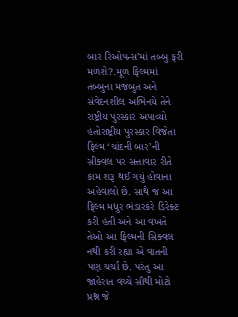બાર રિઓપન્સ’માં તબ્બુ ફરી મળશે?.મૂળ ફિલ્મમાં તબ્બુના મજબુત અને સંવેદનશીલ અભિનયે તેને રાષ્ટ્રીય પુરસ્કાર અપાવ્યો હતોરાષ્ટ્રીય પુરસ્કાર વિજેતા ફિલ્મ ‘ચાંદની બાર’ની સીક્વલ પર સત્તાવાર રીતે કામ શરૂ થઈ ગયું હોવાના અહેવાલો છે. સાથે જ આ ફિલ્મ મધુર ભંડારકરે ડિરેક્ટ કરી હતી અને આ વખતે તેઓ આ ફિલ્મની સિક્વલ નથી કરી રહ્યા એ વાતની પણ ચર્ચા છે. પરંતુ આ જાહેરાત વચ્ચે સૌથી મોટો પ્રશ્ન જે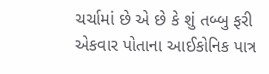ચર્ચામાં છે એ છે કે શું તબ્બુ ફરી એકવાર પોતાના આઈકોનિક પાત્ર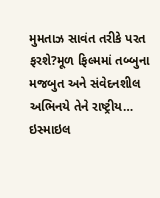મુમતાઝ સાવંત તરીકે પરત ફરશે?મૂળ ફિલ્મમાં તબ્બુના મજબુત અને સંવેદનશીલ અભિનયે તેને રાષ્ટ્રીય…
ઇસ્માઇલ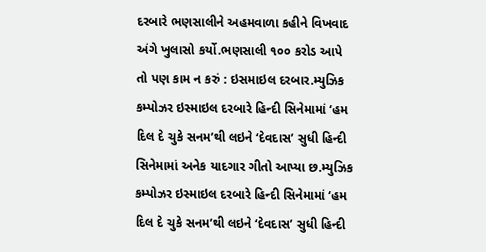દરબારે ભણસાલીને અહમવાળા કહીને વિખવાદ અંગે ખુલાસો કર્યો.ભણસાલી ૧૦૦ કરોડ આપે તો પણ કામ ન કરું : ઇસમાઇલ દરબાર.મ્યુઝિક કમ્પોઝર ઇસ્માઇલ દરબારે હિન્દી સિનેમામાં ‘હમ દિલ દે ચુકે સનમ’થી લઇને ‘દેવદાસ’ સુધી હિન્દી સિનેમામાં અનેક યાદગાર ગીતો આપ્યા છ.મ્યુઝિક કમ્પોઝર ઇસ્માઇલ દરબારે હિન્દી સિનેમામાં ‘હમ દિલ દે ચુકે સનમ’થી લઇને ‘દેવદાસ’ સુધી હિન્દી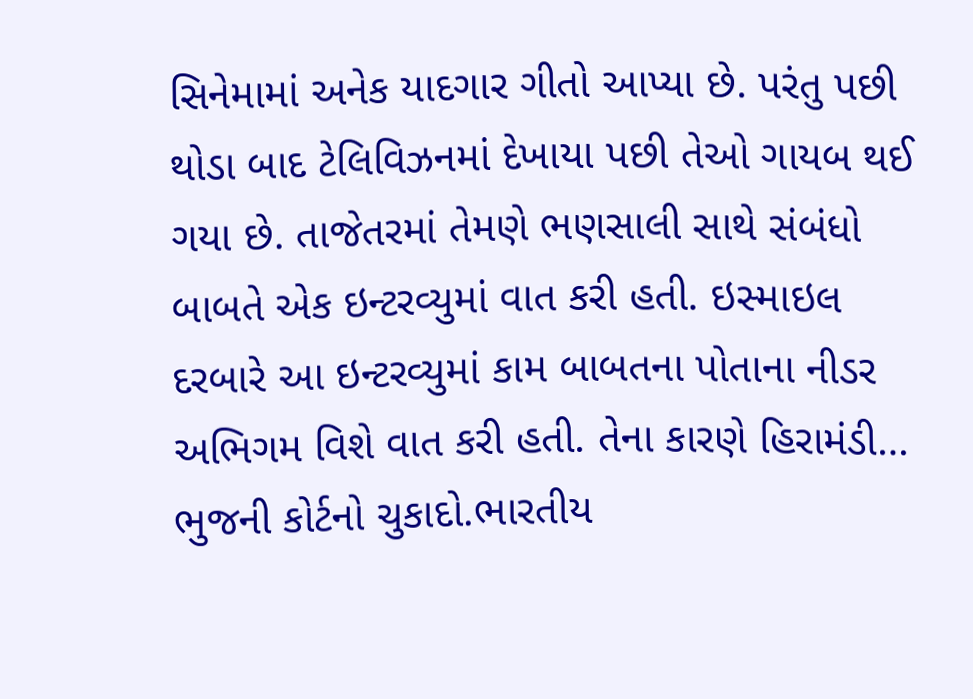સિનેમામાં અનેક યાદગાર ગીતો આપ્યા છે. પરંતુ પછી થોડા બાદ ટેલિવિઝનમાં દેખાયા પછી તેઓ ગાયબ થઈ ગયા છે. તાજેતરમાં તેમણે ભણસાલી સાથે સંબંધો બાબતે એક ઇન્ટરવ્યુમાં વાત કરી હતી. ઇસ્માઇલ દરબારે આ ઇન્ટરવ્યુમાં કામ બાબતના પોતાના નીડર અભિગમ વિશે વાત કરી હતી. તેના કારણે હિરામંડી…
ભુજની કોર્ટનો ચુકાદો.ભારતીય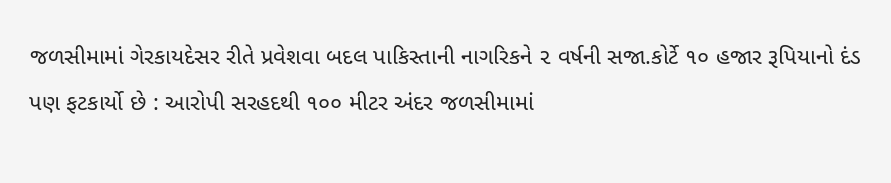જળસીમામાં ગેરકાયદેસર રીતે પ્રવેશવા બદલ પાકિસ્તાની નાગરિકને ૨ વર્ષની સજા.કોર્ટે ૧૦ હજાર રૂપિયાનો દંડ પણ ફટકાર્યો છે : આરોપી સરહદથી ૧૦૦ મીટર અંદર જળસીમામાં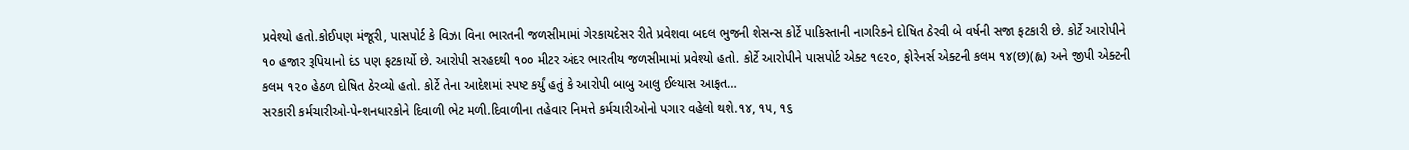પ્રવેશ્યો હતો.કોઈપણ મંજૂરી, પાસપોર્ટ કે વિઝા વિના ભારતની જળસીમામાં ગેરકાયદેસર રીતે પ્રવેશવા બદલ ભુજની શેસન્સ કોર્ટે પાકિસ્તાની નાગરિકને દોષિત ઠેરવી બે વર્ષની સજા ફટકારી છે. કોર્ટે આરોપીને ૧૦ હજાર રૂપિયાનો દંડ પણ ફટકાર્યો છે. આરોપી સરહદથી ૧૦૦ મીટર અંદર ભારતીય જળસીમામાં પ્રવેશ્યો હતો. કોર્ટે આરોપીને પાસપોર્ટ એક્ટ ૧૯૨૦, ફોરેનર્સ એક્ટની કલમ ૧૪(છ)(હ્વ) અને જીપી એક્ટની કલમ ૧૨૦ હેઠળ દોષિત ઠેરવ્યો હતો. કોર્ટે તેના આદેશમાં સ્પષ્ટ કર્યું હતું કે આરોપી બાબુ આલુ ઈલ્યાસ આફત…
સરકારી કર્મચારીઓ-પેન્શનધારકોને દિવાળી ભેટ મળી.દિવાળીના તહેવાર નિમત્તે કર્મચારીઓનો પગાર વહેલો થશે.૧૪, ૧૫, ૧૬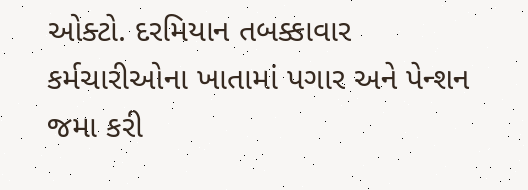ઓક્ટો. દરમિયાન તબક્કાવાર કર્મચારીઓના ખાતામાં પગાર અને પેન્શન જમા કરી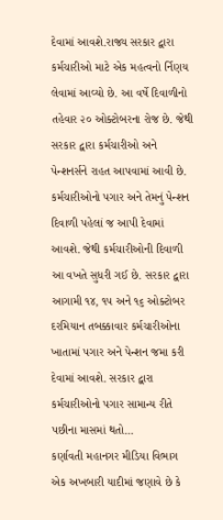દેવામાં આવશે.રાજ્ય સરકાર દ્વારા કર્મચારીઓ માટે એક મહત્વનો ર્નિણય લેવામાં આવ્યો છે. આ વર્ષે દિવાળીનો તહેવાર ૨૦ ઓક્ટોબરના રોજ છે. જેથી સરકાર દ્વારા કર્મચારીઓ અને પેન્શનર્સને રાહત આપવામાં આવી છે. કર્મચારીઓનો પગાર અને તેમનું પેન્શન દિવાળી પહેલાં જ આપી દેવામાં આવશે. જેથી કર્મચારીઓની દિવાળી આ વખતે સુધરી ગઈ છે. સરકાર દ્વારા આગામી ૧૪, ૧૫ અને ૧૬ ઓક્ટોબર દરમિયાન તબક્કાવાર કર્મચારીઓના ખાતામાં પગાર અને પેન્શન જમા કરી દેવામાં આવશે. સરકાર દ્વારા કર્મચારીઓનો પગાર સામાન્ય રીતે પછીના માસમાં થતો…
કર્ણાવતી મહાનગર મીડિયા વિભાગ એક અખબારી યાદીમાં જણાવે છે કે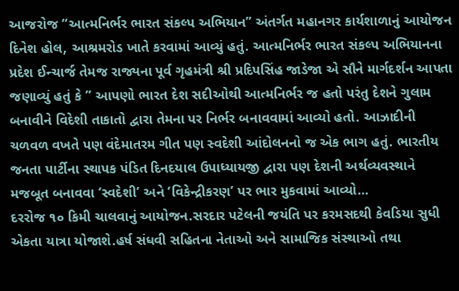આજરોજ “આત્મનિર્ભર ભારત સંકલ્પ અભિયાન” અંતર્ગત મહાનગર કાર્યશાળાનું આયોજન દિનેશ હોલ, આશ્રમરોડ ખાતે કરવામાં આવ્યું હતું. આત્મનિર્ભર ભારત સંકલ્પ અભિયાનના પ્રદેશ ઈન્ચાર્જ તેમજ રાજ્યના પૂર્વ ગૃહમંત્રી શ્રી પ્રદિપસિંહ જાડેજા એ સૌને માર્ગદર્શન આપતા જણાવ્યું હતું કે ” આપણો ભારત દેશ સદીઓથી આત્મનિર્ભર જ હતો પરંતુ દેશને ગુલામ બનાવીને વિદેશી તાકાતો દ્વારા તેમના પર નિર્ભર બનાવવામાં આવ્યો હતો. આઝાદીની ચળવળ વખતે પણ વંદેમાતરમ ગીત પણ સ્વદેશી આંદોલનનો જ એક ભાગ હતું. ભારતીય જનતા પાર્ટીના સ્થાપક પંડિત દિનદયાલ ઉપાધ્યાયજી દ્વારા પણ દેશની અર્થવ્યવસ્થાને મજબૂત બનાવવા ‘સ્વદેશી’ અને ‘વિકેન્દ્રીકરણ’ પર ભાર મુકવામાં આવ્યો…
દરરોજ ૧૦ કિમી ચાલવાનું આયોજન.સરદાર પટેલની જયંતિ પર કરમસદથી કેવડિયા સુધી એકતા યાત્રા યોજાશે.હર્ષ સંધવી સહિતના નેતાઓ અને સામાજિક સંસ્થાઓ તથા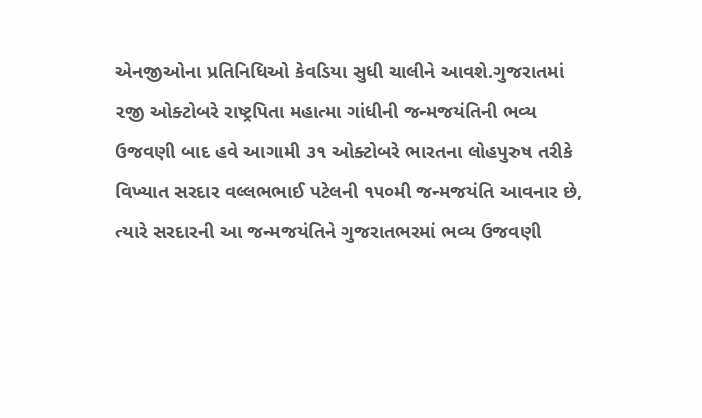એનજીઓના પ્રતિનિધિઓ કેવડિયા સુધી ચાલીને આવશે.ગુજરાતમાં ૨જી ઓક્ટોબરે રાષ્ટ્રપિતા મહાત્મા ગાંધીની જન્મજયંતિની ભવ્ય ઉજવણી બાદ હવે આગામી ૩૧ ઓક્ટોબરે ભારતના લોહપુરુષ તરીકે વિખ્યાત સરદાર વલ્લભભાઈ પટેલની ૧૫૦મી જન્મજયંતિ આવનાર છે, ત્યારે સરદારની આ જન્મજયંતિને ગુજરાતભરમાં ભવ્ય ઉજવણી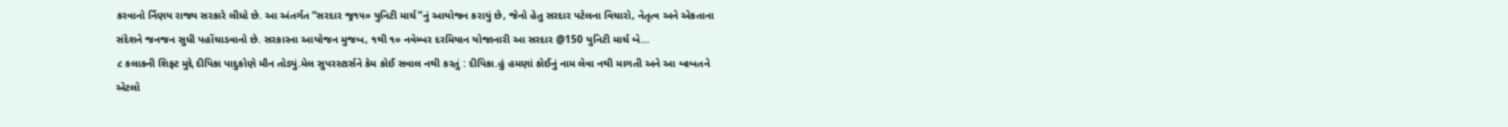કરવાનો ર્નિણય રાજ્ય સરકારે લીધો છે. આ અંતર્ગત “સરદાર જ્ર૧૫૦ યુનિટી માર્ચ”નું આયોજન કરાયું છે, જેનો હેતુ સરદાર પટેલના વિચારો, નેતૃત્વ અને એકતાના સંદેશને જનજન સુધી પહોંચાડવાનો છે. સરકારના આયોજન મુજબ, ૧થી ૧૦ નવેમ્બર દરમિયાન યોજાનારી આ સરદાર @150 યુનિટી માર્ચ બે…
૮ કલાકની શિફ્ટ મુદ્દે દીપિકા પાદુકોણે મૌન તોડ્યું.મેલ સુપરસ્ટાર્સને કેમ કોઈ સવાલ નથી કરતું : દીપિકા.હું હમણાં કોઈનું નામ લેવા નથી માગતી અને આ બાબતને એટલો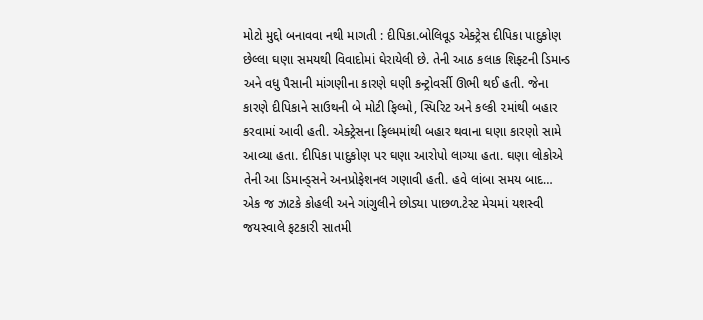મોટો મુદ્દો બનાવવા નથી માગતી : દીપિકા.બોલિવૂડ એક્ટ્રેસ દીપિકા પાદુકોણ છેલ્લા ઘણા સમયથી વિવાદોમાં ઘેરાયેલી છે. તેની આઠ કલાક શિફ્ટની ડિમાન્ડ અને વધુ પૈસાની માંગણીના કારણે ઘણી કન્ટ્રોવર્સી ઊભી થઈ હતી. જેના કારણે દીપિકાને સાઉથની બે મોટી ફિલ્મો, સ્પિરિટ અને કલ્કી ૨માંથી બહાર કરવામાં આવી હતી. એક્ટ્રેસના ફિલ્મમાંથી બહાર થવાના ઘણા કારણો સામે આવ્યા હતા. દીપિકા પાદુકોણ પર ઘણા આરોપો લાગ્યા હતા. ઘણા લોકોએ તેની આ ડિમાન્ડ્સને અનપ્રોફેશનલ ગણાવી હતી. હવે લાંબા સમય બાદ…
એક જ ઝાટકે કોહલી અને ગાંગુલીને છોડ્યા પાછળ.ટેસ્ટ મેચમાં યશસ્વી જયસ્વાલે ફટકારી સાતમી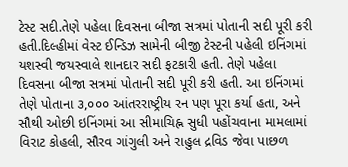ટેસ્ટ સદી.તેણે પહેલા દિવસના બીજા સત્રમાં પોતાની સદી પૂરી કરી હતી.દિલ્હીમાં વેસ્ટ ઈન્ડિઝ સામેની બીજી ટેસ્ટની પહેલી ઇનિંગમાં યશસ્વી જયસ્વાલે શાનદાર સદી ફટકારી હતી. તેણે પહેલા દિવસના બીજા સત્રમાં પોતાની સદી પૂરી કરી હતી. આ ઇનિંગમાં તેણે પોતાના ૩,૦૦૦ આંતરરાષ્ટ્રીય રન પણ પૂરા કર્યા હતા, અને સૌથી ઓછી ઇનિંગમાં આ સીમાચિહ્ન સુધી પહોંચવાના મામલામાં વિરાટ કોહલી, સૌરવ ગાંગુલી અને રાહુલ દ્રવિડ જેવા પાછળ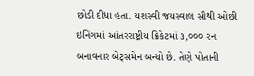છોડી દીધા હતા. યશસ્વી જયસ્વાલ સૌથી ઓછી ઇનિંગમાં આંતરરાષ્ટ્રીય ક્રિકેટમાં ૩,૦૦૦ રન બનાવનાર બેટ્સમેન બન્યો છે. તેણે પોતાની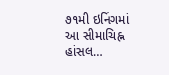૭૧મી ઇનિંગમાં આ સીમાચિહ્ન હાંસલ…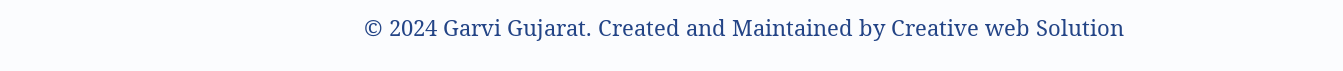© 2024 Garvi Gujarat. Created and Maintained by Creative web Solution